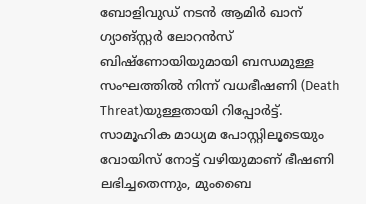ബോളിവുഡ് നടൻ ആമിർ ഖാന് ഗ്യാങ്സ്റ്റർ ലോറൻസ് ബിഷ്‌ണോയിയുമായി ബന്ധമുള്ള സംഘത്തിൽ നിന്ന് വധഭീഷണി (Death Threat)യുള്ളതായി റിപ്പോർട്ട്. സാമൂഹിക മാധ്യമ പോസ്റ്റിലൂടെയും വോയിസ് നോട്ട് വഴിയുമാണ് ഭീഷണി ലഭിച്ചതെന്നും, മുംബൈ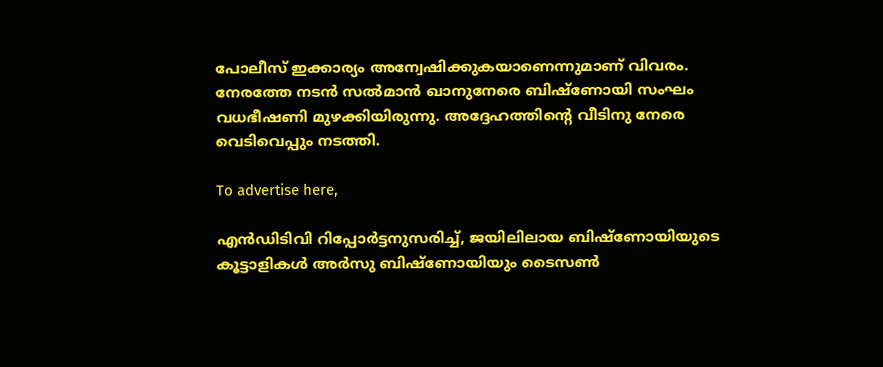പോലീസ് ഇക്കാര്യം അന്വേഷിക്കുകയാണെന്നുമാണ് വിവരം. നേരത്തേ നടൻ സൽമാൻ ഖാനുനേരെ ബിഷ്ണോയി സംഘം വധഭീഷണി മുഴക്കിയിരുന്നു. അദ്ദേഹത്തിന്റെ വീടിനു നേരെ വെടിവെപ്പും നടത്തി.

To advertise here,

എൻഡിടിവി റിപ്പോർട്ടനുസരിച്ച്, ജയിലിലായ ബിഷ്‌ണോയിയുടെ കൂട്ടാളികൾ അർസു ബിഷ്‌ണോയിയും ടൈസൺ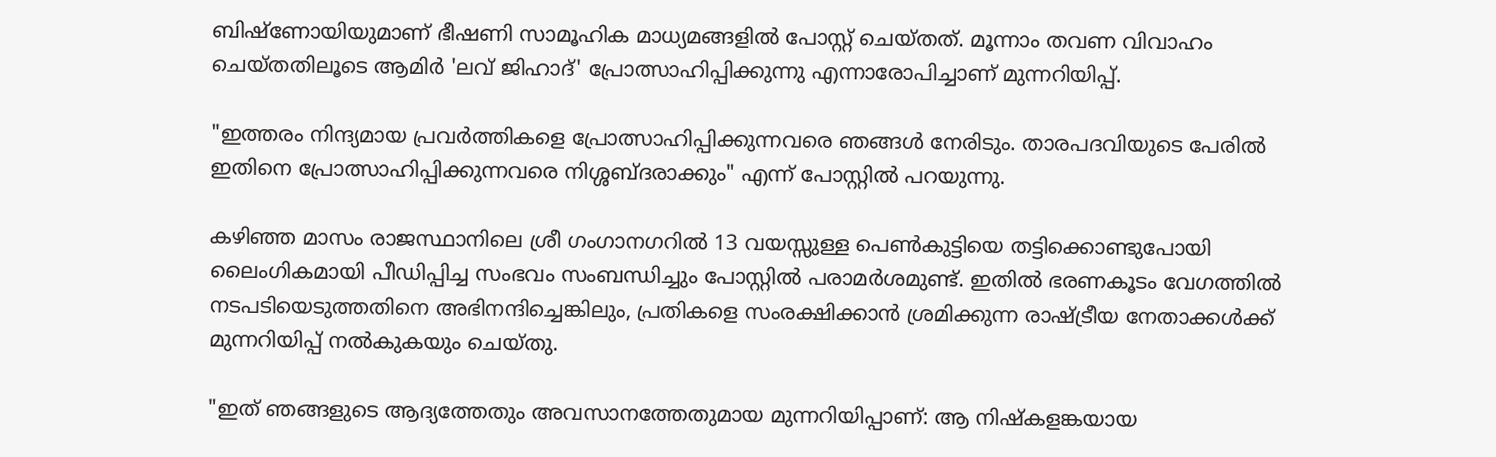ബിഷ്‌ണോയിയുമാണ് ഭീഷണി സാമൂഹിക മാധ്യമങ്ങളിൽ പോസ്റ്റ് ചെയ്തത്. മൂന്നാം തവണ വിവാഹം ചെയ്തതിലൂടെ ആമിർ 'ലവ് ജിഹാദ്' പ്രോത്സാഹിപ്പിക്കുന്നു എന്നാരോപിച്ചാണ് മുന്നറിയിപ്പ്.

"ഇത്തരം നിന്ദ്യമായ പ്രവർത്തികളെ പ്രോത്സാഹിപ്പിക്കുന്നവരെ ഞങ്ങൾ നേരിടും. താരപദവിയുടെ പേരിൽ ഇതിനെ പ്രോത്സാഹിപ്പിക്കുന്നവരെ നിശ്ശബ്ദരാക്കും" എന്ന് പോസ്റ്റിൽ പറയുന്നു.

കഴിഞ്ഞ മാസം രാജസ്ഥാനിലെ ശ്രീ ഗംഗാനഗറിൽ 13 വയസ്സുള്ള പെൺകുട്ടിയെ തട്ടിക്കൊണ്ടുപോയി ലൈംഗികമായി പീഡിപ്പിച്ച സംഭവം സംബന്ധിച്ചും പോസ്റ്റിൽ പരാമർശമുണ്ട്. ഇതിൽ ഭരണകൂടം വേഗത്തിൽ നടപടിയെടുത്തതിനെ അഭിനന്ദിച്ചെങ്കിലും, പ്രതികളെ സംരക്ഷിക്കാൻ ശ്രമിക്കുന്ന രാഷ്ട്രീയ നേതാക്കൾക്ക് മുന്നറിയിപ്പ് നൽകുകയും ചെയ്തു.

"ഇത് ഞങ്ങളുടെ ആദ്യത്തേതും അവസാനത്തേതുമായ മുന്നറിയിപ്പാണ്: ആ നിഷ്കളങ്കയായ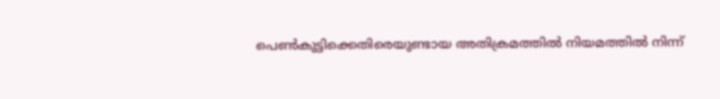പെൺകുട്ടിക്കെതിരെയുണ്ടായ അതിക്രമത്തിൽ നിയമത്തിൽ നിന്ന്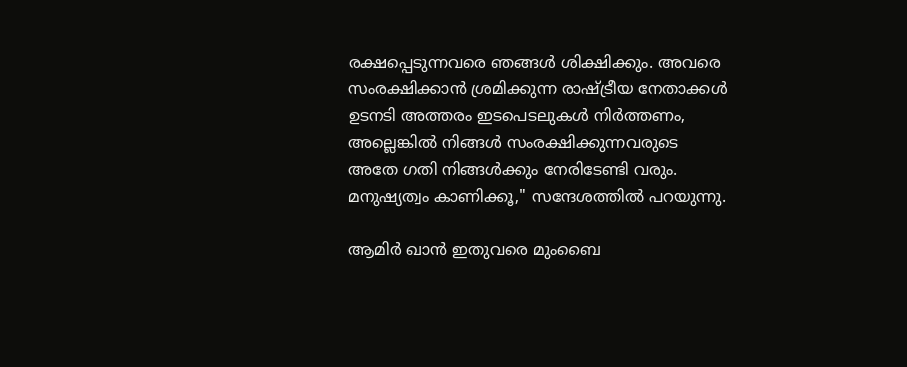രക്ഷപ്പെടുന്നവരെ ഞങ്ങൾ ശിക്ഷിക്കും. അവരെ സംരക്ഷിക്കാൻ ശ്രമിക്കുന്ന രാഷ്ട്രീയ നേതാക്കൾ ഉടനടി അത്തരം ഇടപെടലുകൾ നിർത്തണം, അല്ലെങ്കിൽ നിങ്ങൾ സംരക്ഷിക്കുന്നവരുടെ അതേ ഗതി നിങ്ങൾക്കും നേരിടേണ്ടി വരും. മനുഷ്യത്വം കാണിക്കൂ," സന്ദേശത്തിൽ പറയുന്നു.

ആമിർ ഖാൻ ഇതുവരെ മുംബൈ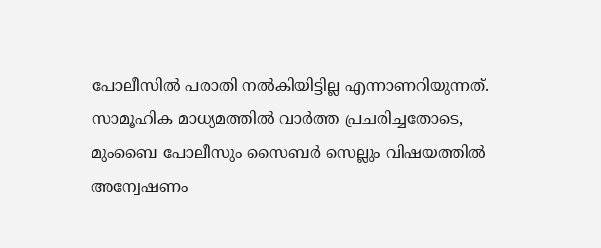പോലീസിൽ പരാതി നൽകിയിട്ടില്ല എന്നാണറിയുന്നത്. സാമൂഹിക മാധ്യമത്തിൽ വാർത്ത പ്രചരിച്ചതോടെ, മുംബൈ പോലീസും സൈബർ സെല്ലും വിഷയത്തിൽ അന്വേഷണം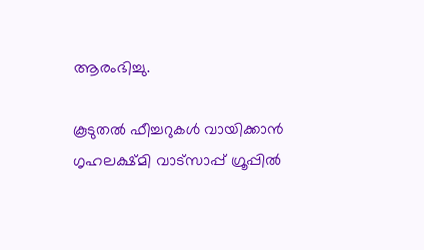ആരംഭിച്ചു.

കൂടുതൽ ഫീച്ചറുകൾ വായിക്കാൻ ഗൃഹലക്ഷ്മി വാട്സാപ്പ് ഗ്രൂപ്പിൽ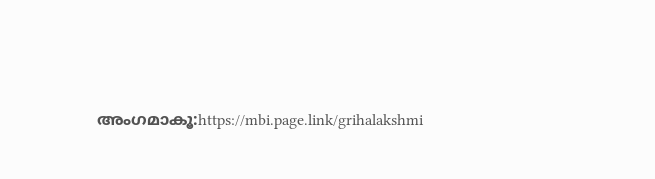അംഗമാകൂ:https://mbi.page.link/grihalakshmi